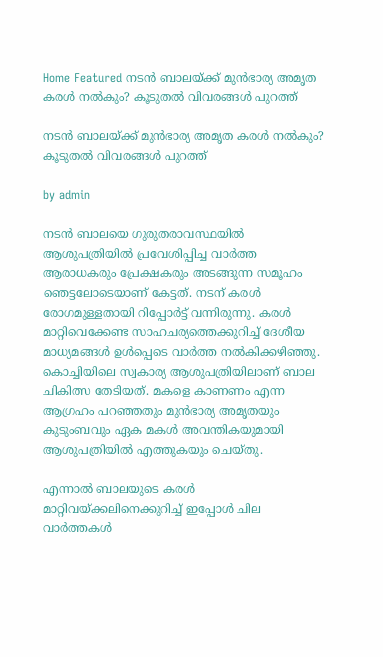Home Featured നടന്‍ ബാലയ്ക്ക് മുന്‍ഭാര്യ അമൃത കരള്‍ നല്‍കും? കൂടുതല്‍ വിവരങ്ങള്‍ പുറത്ത്

നടന്‍ ബാലയ്ക്ക് മുന്‍ഭാര്യ അമൃത കരള്‍ നല്‍കും? കൂടുതല്‍ വിവരങ്ങള്‍ പുറത്ത്

by admin

നടന്‍ ബാലയെ ഗുരുതരാവസ്ഥയില്‍ ആശുപത്രിയില്‍ പ്രവേശിപ്പിച്ച വാര്‍ത്ത ആരാധകരും പ്രേക്ഷകരും അടങ്ങുന്ന സമൂഹം ഞെട്ടലോടെയാണ് കേട്ടത്. നടന് കരള്‍ രോഗമുള്ളതായി റിപ്പോര്‍ട്ട് വന്നിരുന്നു. കരള്‍ മാറ്റിവെക്കേണ്ട സാഹചര്യത്തെക്കുറിച്ച്‌ ദേശീയ മാധ്യമങ്ങള്‍ ഉള്‍പ്പെടെ വാര്‍ത്ത നല്‍കിക്കഴിഞ്ഞു. കൊച്ചിയിലെ സ്വകാര്യ ആശുപത്രിയിലാണ് ബാല ചികിത്സ തേടിയത്. മകളെ കാണണം എന്ന ആഗ്രഹം പറഞ്ഞതും മുന്‍ഭാര്യ അമൃതയും കുടുംബവും ഏക മകള്‍ അവന്തികയുമായി ആശുപത്രിയില്‍ എത്തുകയും ചെയ്‌തു.

എന്നാല്‍ ബാലയുടെ കരള്‍ മാറ്റിവയ്ക്കലിനെക്കുറിച്ച്‌ ഇപ്പോള്‍ ചില വാര്‍ത്തകള്‍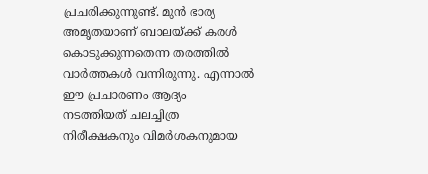പ്രചരിക്കുന്നുണ്ട്. മുന്‍ ഭാര്യ അമൃതയാണ് ബാലയ്ക്ക് കരള്‍ കൊടുക്കുന്നതെന്ന തരത്തില്‍ വാര്‍ത്തകള്‍ വന്നിരുന്നു. എന്നാല്‍ ഈ പ്രചാരണം ആദ്യം നടത്തിയത് ചലച്ചിത്ര നിരീക്ഷകനും വിമര്‍ശകനുമായ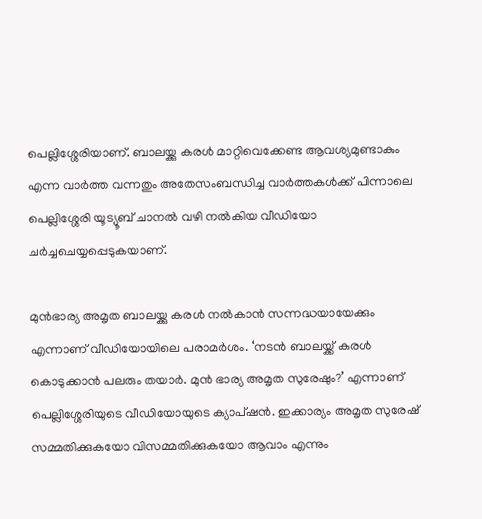പെല്ലിശ്ശേരിയാണ്. ബാലയ്ക്കു കരള്‍ മാറ്റിവെക്കേണ്ട ആവശ്യമുണ്ടാകും എന്ന വാര്‍ത്ത വന്നതും അതേസംബന്ധിച്ച വാര്‍ത്തകള്‍ക്ക് പിന്നാലെ പെല്ലിശ്ശേരി യൂട്യൂബ് ചാനല്‍ വഴി നല്‍കിയ വീഡിയോ ചര്‍ച്ചചെയ്യപ്പെടുകയാണ്.

മുന്‍ഭാര്യ അമൃത ബാലയ്ക്കു കരള്‍ നല്‍കാന്‍ സന്നദ്ധയായേക്കും എന്നാണ് വീഡിയോയിലെ പരാമര്‍ശം. ‘നടന്‍ ബാലയ്ക്ക് കരള്‍ കൊടുക്കാന്‍ പലരും തയാര്‍. മുന്‍ ഭാര്യ അമൃത സുരേഷും?’ എന്നാണ് പെല്ലിശ്ശേരിയുടെ വീഡിയോയുടെ ക്യാപ്‌ഷന്‍. ഇക്കാര്യം അമൃത സുരേഷ് സമ്മതിക്കുകയോ വിസമ്മതിക്കുകയോ ആവാം എന്നും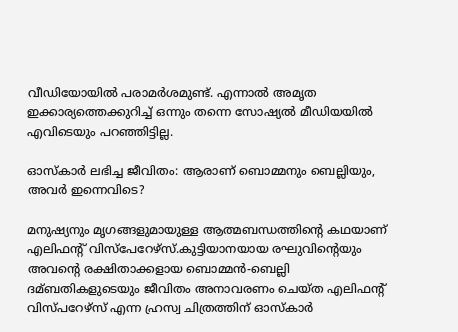വീഡിയോയില്‍ പരാമര്‍ശമുണ്ട്. എന്നാല്‍ അമൃത ഇക്കാര്യത്തെക്കുറിച്ച്‌ ഒന്നും തന്നെ സോഷ്യല്‍ മീഡിയയില്‍ എവിടെയും പറഞ്ഞിട്ടില്ല.

ഓസ്‌കാര്‍ ലഭിച്ച ജീവിതം: ആരാണ് ബൊമ്മനും ബെല്ലിയും, അവര്‍ ഇന്നെവിടെ?

മനുഷ്യനും മൃഗങ്ങളുമായുള്ള ആത്മബന്ധത്തിന്റെ കഥയാണ് എലിഫന്‍റ് വിസ്പേറേഴ്സ്.കുട്ടിയാനയായ രഘുവിന്റെയും അവന്റെ രക്ഷിതാക്കളായ ബൊമ്മന്‍-ബെല്ലി ദമ്ബതികളുടെയും ജീവിതം അനാവരണം ചെയ്‌ത എലിഫന്റ് വിസ്‌പറേഴ്‌സ് എന്ന ഹ്രസ്വ ചിത്രത്തിന് ഓസ്‌കാര്‍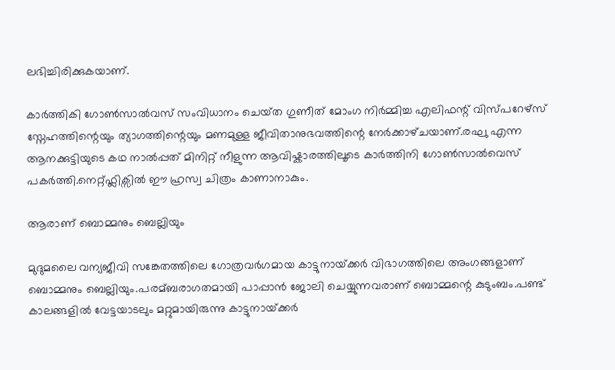ലഭിച്ചിരിക്കുകയാണ്.

കാര്‍ത്തികി ഗോണ്‍സാല്‍വസ് സംവിധാനം ചെയ്‌ത ഗുണീത് മോംഗ നിര്‍മ്മിച്ച എലിഫന്റ് വിസ്‌പറേഴ്‌സ് സ്നേഹത്തിന്റെയും ത്യാഗത്തിന്റെയും മണമുള്ള ജീവിതാനുഭവത്തിന്റെ നേര്‍ക്കാഴ്‌ചയാണ്.രഘു എന്ന ആനക്കുട്ടിയുടെ കഥ നാല്‍പ്പത് മിനിറ്റ് നീളുന്ന ആവിഷ്കാരത്തിലൂടെ കാര്‍ത്തിനി ഗോണ്‍സാല്‍വെസ് പകര്‍ത്തി.നെറ്റ്ഫ്ലിക്സില്‍ ഈ ഹ്രസ്വ ചിത്രം കാണാനാകും.

ആരാണ് ബൊമ്മനും ബെല്ലിയും

മുദുമലൈ വന്യജീവി സങ്കേതത്തിലെ ഗോത്രവര്‍ഗമായ കാട്ടുനായ‌്ക്കര്‍ വിഭാഗത്തിലെ അംഗങ്ങളാണ് ബൊമ്മനും ബെല്ലിയും.പരമ്ബരാഗതമായി പാപ്പാന്‍ ജോലി ചെയ്യുന്നവരാണ് ബൊമ്മന്റെ കുടുംബം.പണ്ട് കാലങ്ങളില്‍ വേട്ടയാടലും മറ്റുമായിരുന്നു കാട്ടുനായ‌്ക്കര്‍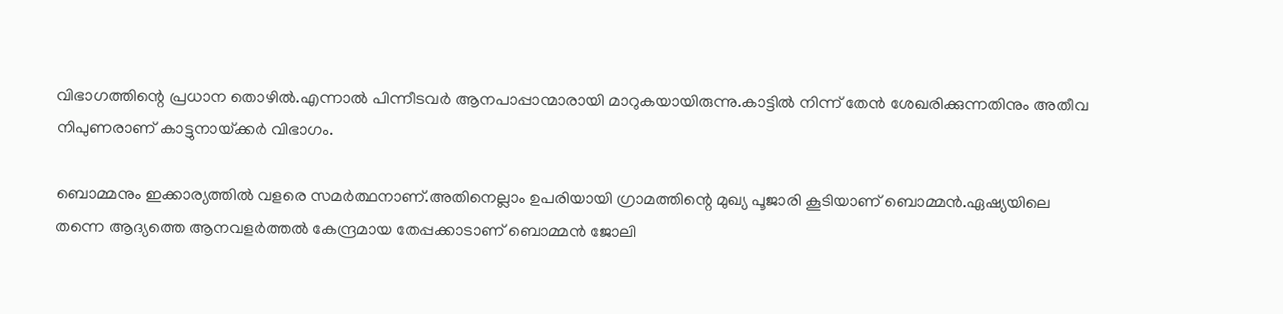വിഭാഗത്തിന്റെ പ്രധാന തൊഴില്‍.എന്നാല്‍ പിന്നീടവര്‍ ആനപാപ്പാന്മാരായി മാറുകയായിരുന്നു.കാട്ടില്‍ നിന്ന് തേന്‍ ശേഖരിക്കുന്നതിനും അതീവ നിപുണരാണ് കാട്ടുനായ‌്ക്കര്‍ വിഭാഗം.

ബൊമ്മനും ഇക്കാര്യത്തില്‍ വളരെ സമര്‍ത്ഥനാണ്.അതിനെല്ലാം ഉപരിയായി ഗ്രാമത്തിന്റെ മുഖ്യ പൂജാരി കൂടിയാണ് ബൊമ്മന്‍.ഏഷ്യയിലെ തന്നെ ആദ്യത്തെ ആനവളര്‍ത്തല്‍ കേന്ദ്രമായ തേപ്പക്കാടാണ് ബൊമ്മന്‍ ജോലി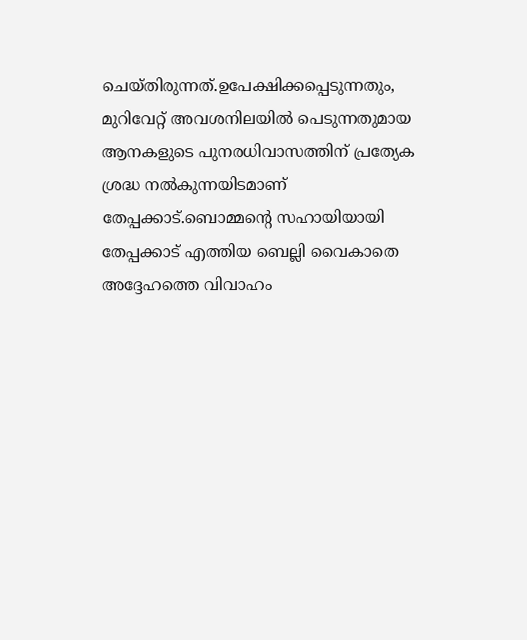ചെയ്തിരുന്നത്.ഉപേക്ഷിക്കപ്പെടുന്നതും, മുറിവേറ്റ് അവശനിലയില്‍ പെടുന്നതുമായ ആനകളുടെ പുനരധിവാസത്തിന് പ്രത്യേക ശ്രദ്ധ നല്‍കുന്നയിടമാണ് തേപ്പക്കാട്.ബൊമ്മന്റെ സഹായിയായി തേപ്പക്കാട് എത്തിയ ബെല്ലി വൈകാതെ അദ്ദേഹത്തെ വിവാഹം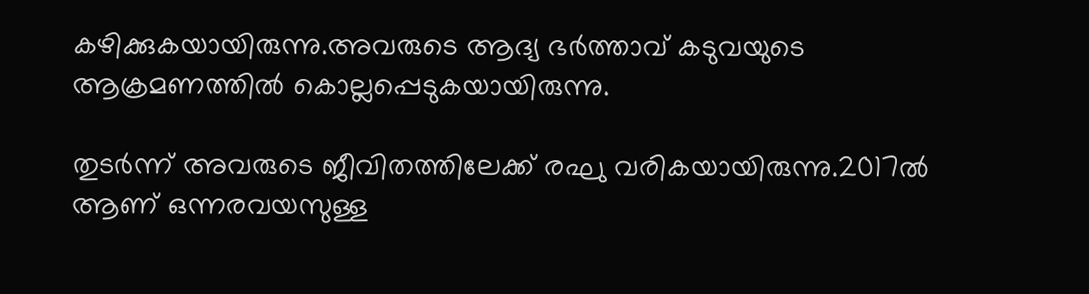കഴിക്കുകയായിരുന്നു.അവരുടെ ആദ്യ ഭര്‍ത്താവ് കടുവയുടെ ആക്രമണത്തില്‍ കൊല്ലപ്പെടുകയായിരുന്നു.

തുടര്‍ന്ന് അവരുടെ ജീവിതത്തിലേക്ക് രഘു വരികയായിരുന്നു.2017ല്‍ ആണ് ഒന്നരവയസുള്ള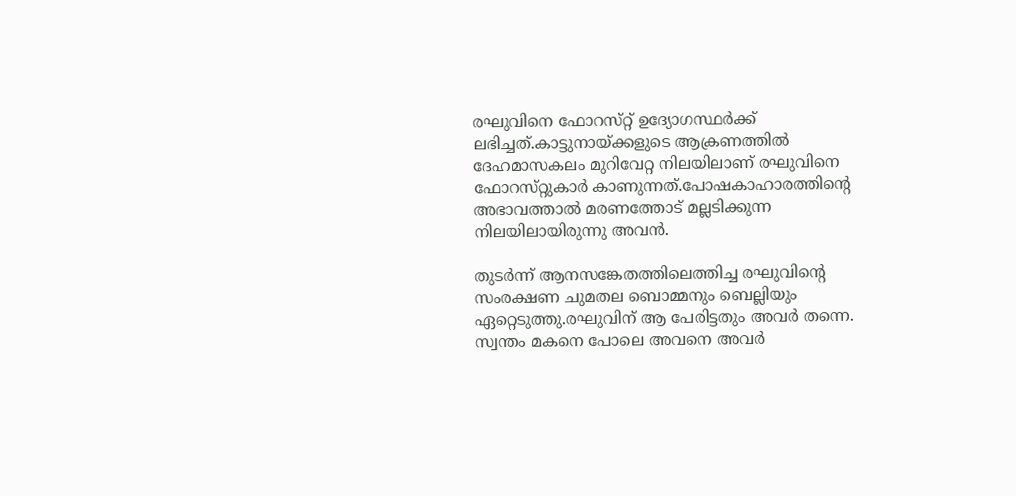രഘുവിനെ ഫോറസ്‌റ്റ് ഉദ്യോഗസ്ഥര്‍ക്ക് ലഭിച്ചത്.കാട്ടുനായ‌്ക്കളുടെ ആക്രണത്തില്‍ ദേഹമാസകലം മുറിവേറ്റ നിലയിലാണ് രഘുവിനെ ഫോറസ്‌റ്റുകാര്‍ കാണുന്നത്.പോഷകാഹാരത്തിന്റെ അഭാവത്താല്‍ മരണത്തോട് മല്ലടിക്കുന്ന നിലയിലായിരുന്നു അവന്‍.

തുടര്‍ന്ന് ആനസങ്കേതത്തിലെത്തിച്ച രഘുവിന്റെ സംരക്ഷണ ചുമതല ബൊമ്മനും ബെല്ലിയും ഏറ്റെടുത്തു.രഘുവിന് ആ പേരിട്ടതും അവര്‍ തന്നെ. സ്വന്തം മകനെ പോലെ അവനെ അവര്‍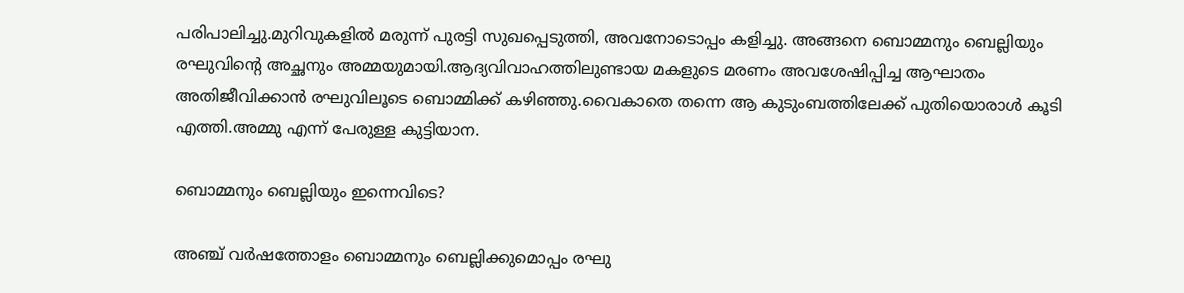പരിപാലിച്ചു.മുറിവുകളില്‍ മരുന്ന് പുരട്ടി സുഖപ്പെടുത്തി, അവനോടൊപ്പം കളിച്ചു. അങ്ങനെ ബൊമ്മനും ബെല്ലിയും രഘുവിന്റെ അച്ഛനും അമ്മയുമായി.ആദ്യവിവാഹത്തിലുണ്ടായ മകളുടെ മരണം അവശേഷിപ്പിച്ച ആഘാതം അതിജീവിക്കാന്‍ രഘുവിലൂടെ ബൊമ്മിക്ക് കഴിഞ്ഞു.വൈകാതെ തന്നെ ആ കുടുംബത്തിലേക്ക് പുതിയൊരാള്‍ കൂടി എത്തി.അമ്മു എന്ന് പേരുള്ള കുട്ടിയാന.

ബൊമ്മനും ബെല്ലിയും ഇന്നെവിടെ?

അഞ്ച് വര്‍ഷത്തോളം ബൊമ്മനും ബെല്ലിക്കുമൊപ്പം രഘു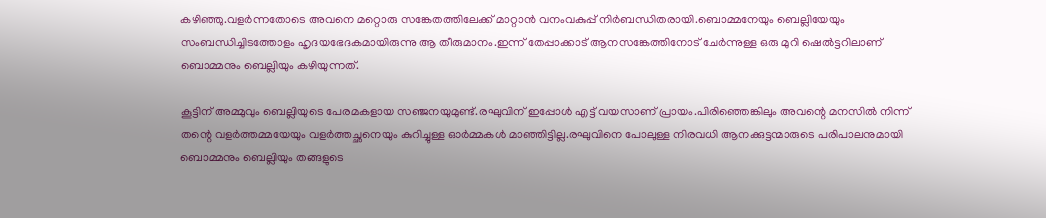കഴിഞ്ഞു.വളര്‍ന്നതോടെ അവനെ മറ്റൊരു സങ്കേതത്തിലേക്ക് മാറ്റാന്‍ വനംവകുപ്പ് നിര്‍ബന്ധിതരായി.ബൊമ്മനേയും ബെല്ലിയേയും സംബന്ധിച്ചിടത്തോളം ഹൃദയഭേദകമായിരുന്നു ആ തീരുമാനം.ഇന്ന് തേപ്പാക്കാട് ആനസങ്കേത്തിനോട് ചേര്‍ന്നുള്ള ഒരു മുറി ഷെല്‍ട്ടറിലാണ് ബൊമ്മനും ബെല്ലിയും കഴിയുന്നത്.

കൂട്ടിന് അമ്മുവും ബെല്ലിയുടെ പേരമകളായ സഞ്ജനയുമുണ്ട്.രഘുവിന് ഇപ്പോള്‍ എട്ട് വയസാണ് പ്രായം.പിരിഞ്ഞെങ്കിലും അവന്റെ മനസില്‍ നിന്ന് തന്റെ വളര്‍ത്തമ്മയേയും വളര്‍ത്തച്ഛനെയും കുറിച്ചുള്ള ഓര്‍മ്മകള്‍ മാഞ്ഞിട്ടില്ല.രഘുവിനെ പോലുള്ള നിരവധി ആനക്കുട്ടന്മാരുടെ പരിപാലനുമായി ബൊമ്മനും ബെല്ലിയും തങ്ങളുടെ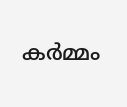കര്‍മ്മം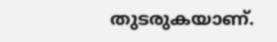തുടരുകയാണ്.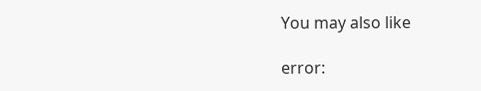You may also like

error: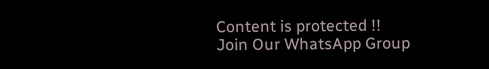Content is protected !!
Join Our WhatsApp Group